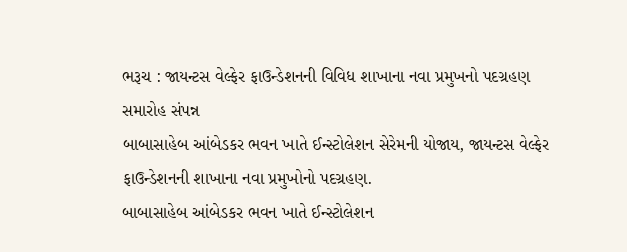ભરૂચ : જાયન્ટસ વેલ્ફેર ફાઉન્ડેશનની વિવિધ શાખાના નવા પ્રમુખનો પદગ્રહણ સમારોહ સંપન્ન
બાબાસાહેબ આંબેડકર ભવન ખાતે ઈન્સ્ટોલેશન સેરેમની યોજાય, જાયન્ટસ વેલ્ફેર ફાઉન્ડેશનની શાખાના નવા પ્રમુખોનો પદગ્રહણ.
બાબાસાહેબ આંબેડકર ભવન ખાતે ઈન્સ્ટોલેશન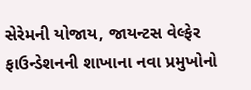સેરેમની યોજાય, જાયન્ટસ વેલ્ફેર ફાઉન્ડેશનની શાખાના નવા પ્રમુખોનો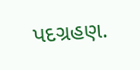પદગ્રહણ.